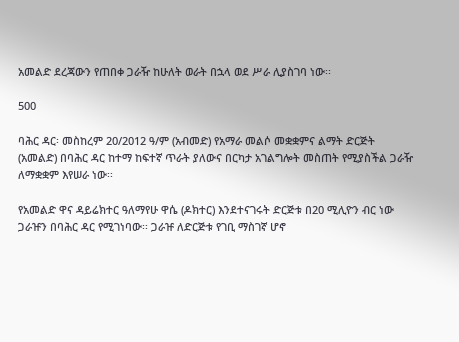አመልድ ደረጃውን የጠበቀ ጋራዥ ከሁለት ወራት በኋላ ወደ ሥራ ሊያስገባ ነው፡፡

500

ባሕር ዳር፡ መስከረም 20/2012 ዓ/ም (አብመድ) የአማራ መልሶ መቋቋምና ልማት ድርጅት (አመልድ) በባሕር ዳር ከተማ ከፍተኛ ጥራት ያለውና በርካታ አገልግሎት መስጠት የሚያስችል ጋራዥ ለማቋቋም እየሠራ ነው፡፡

የአመልድ ዋና ዳይሬክተር ዓለማየሁ ዋሴ (ዶክተር) እንደተናገሩት ድርጅቱ በ20 ሚሊዮን ብር ነው ጋራዡን በባሕር ዳር የሚገነባው፡፡ ጋራዡ ለድርጅቱ የገቢ ማስገኛ ሆኖ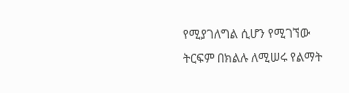የሚያገለግል ሲሆን የሚገኘው ትርፍም በክልሉ ለሚሠሩ የልማት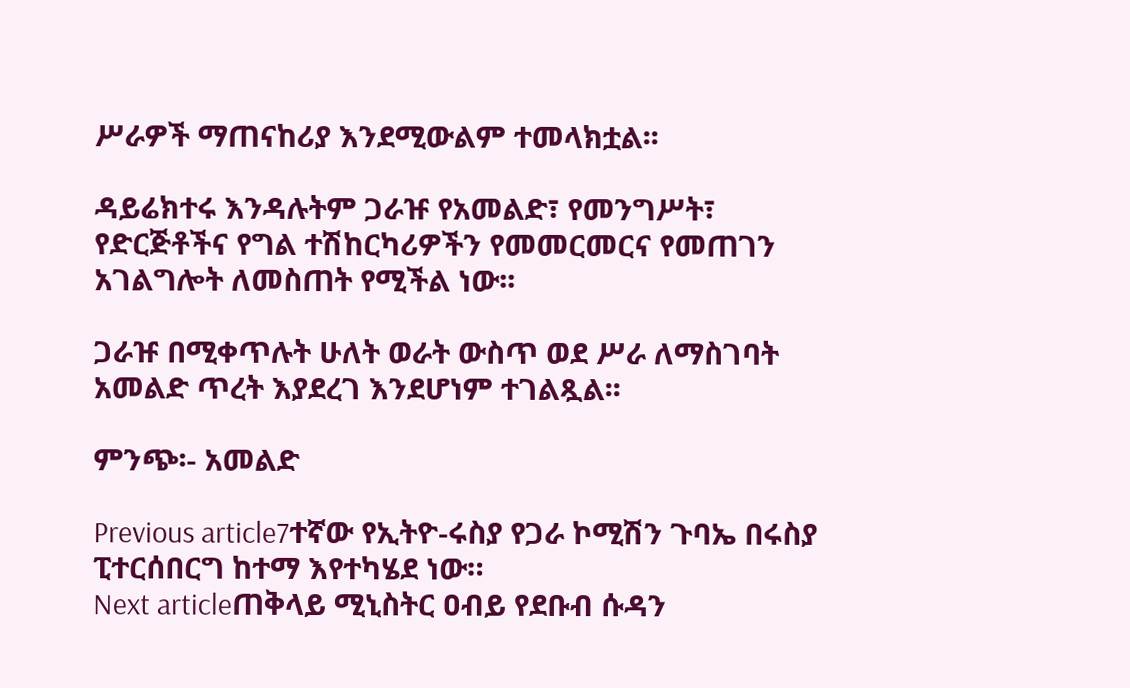ሥራዎች ማጠናከሪያ እንደሚውልም ተመላክቷል፡፡

ዳይሬክተሩ እንዳሉትም ጋራዡ የአመልድ፣ የመንግሥት፣ የድርጅቶችና የግል ተሽከርካሪዎችን የመመርመርና የመጠገን አገልግሎት ለመስጠት የሚችል ነው፡፡

ጋራዡ በሚቀጥሉት ሁለት ወራት ውስጥ ወደ ሥራ ለማስገባት አመልድ ጥረት እያደረገ እንደሆነም ተገልጿል፡፡

ምንጭ፡- አመልድ

Previous article7ተኛው የኢትዮ-ሩስያ የጋራ ኮሚሽን ጉባኤ በሩስያ ፒተርሰበርግ ከተማ እየተካሄደ ነው።
Next articleጠቅላይ ሚኒስትር ዐብይ የደቡብ ሱዳን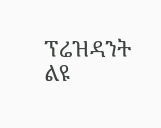ፕሬዝዳንት ልዩ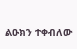ልዑክን ተቀብለው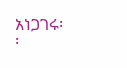አነጋገሩ፡፡